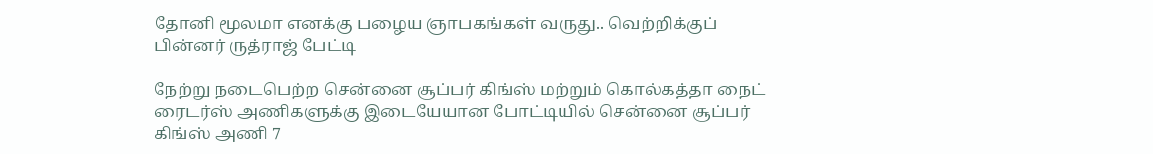தோனி மூலமா எனக்கு பழைய ஞாபகங்கள் வருது.. வெற்றிக்குப் பின்னர் ருத்ராஜ் பேட்டி

நேற்று நடைபெற்ற சென்னை சூப்பர் கிங்ஸ் மற்றும் கொல்கத்தா நைட் ரைடர்ஸ் அணிகளுக்கு இடையேயான போட்டியில் சென்னை சூப்பர் கிங்ஸ் அணி 7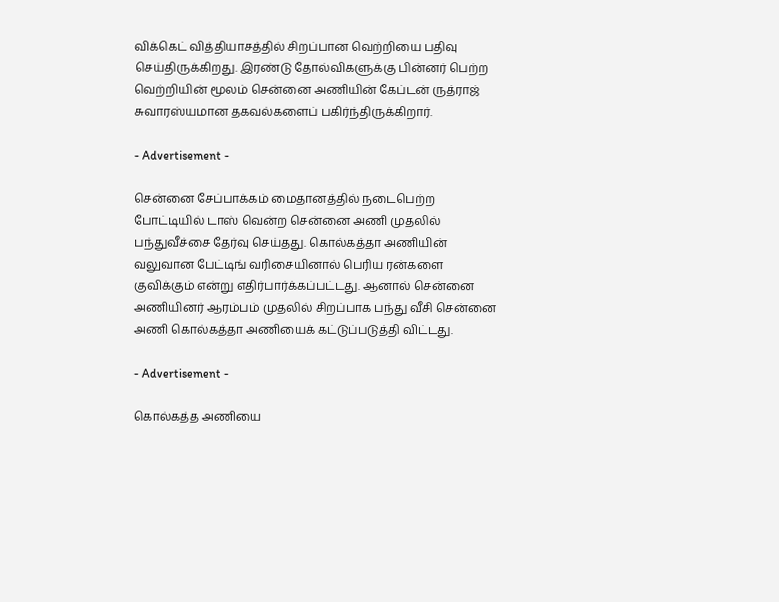விக்கெட் வித்தியாசத்தில் சிறப்பான வெற்றியை பதிவு செய்திருக்கிறது. இரண்டு தோல்விகளுக்கு பின்னர் பெற்ற வெற்றியின் மூலம் சென்னை அணியின் கேப்டன் ருத்ராஜ் சுவாரஸ்யமான தகவல்களைப் பகிர்ந்திருக்கிறார்.

- Advertisement -

சென்னை சேப்பாக்கம் மைதானத்தில் நடைபெற்ற போட்டியில் டாஸ் வென்ற சென்னை அணி முதலில் பந்துவீச்சை தேர்வு செய்தது. கொல்கத்தா அணியின் வலுவான பேட்டிங் வரிசையினால் பெரிய ரன்களை குவிக்கும் என்று எதிர்பார்க்கப்பட்டது. ஆனால் சென்னை அணியினர் ஆரம்பம் முதலில் சிறப்பாக பந்து வீசி சென்னை அணி கொல்கத்தா அணியைக் கட்டுப்படுத்தி விட்டது.

- Advertisement -

கொல்கத்த அணியை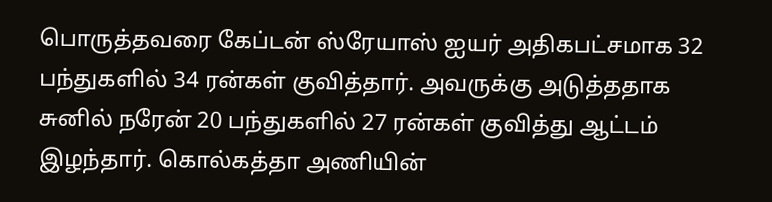பொருத்தவரை கேப்டன் ஸ்ரேயாஸ் ஐயர் அதிகபட்சமாக 32 பந்துகளில் 34 ரன்கள் குவித்தார். அவருக்கு அடுத்ததாக சுனில் நரேன் 20 பந்துகளில் 27 ரன்கள் குவித்து ஆட்டம் இழந்தார். கொல்கத்தா அணியின்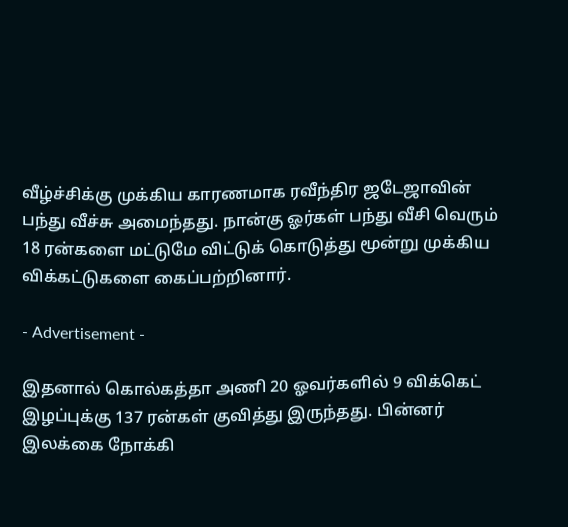வீழ்ச்சிக்கு முக்கிய காரணமாக ரவீந்திர ஜடேஜாவின் பந்து வீச்சு அமைந்தது. நான்கு ஓர்கள் பந்து வீசி வெரும் 18 ரன்களை மட்டுமே விட்டுக் கொடுத்து மூன்று முக்கிய விக்கட்டுகளை கைப்பற்றினார்.

- Advertisement -

இதனால் கொல்கத்தா அணி 20 ஓவர்களில் 9 விக்கெட் இழப்புக்கு 137 ரன்கள் குவித்து இருந்தது. பின்னர் இலக்கை நோக்கி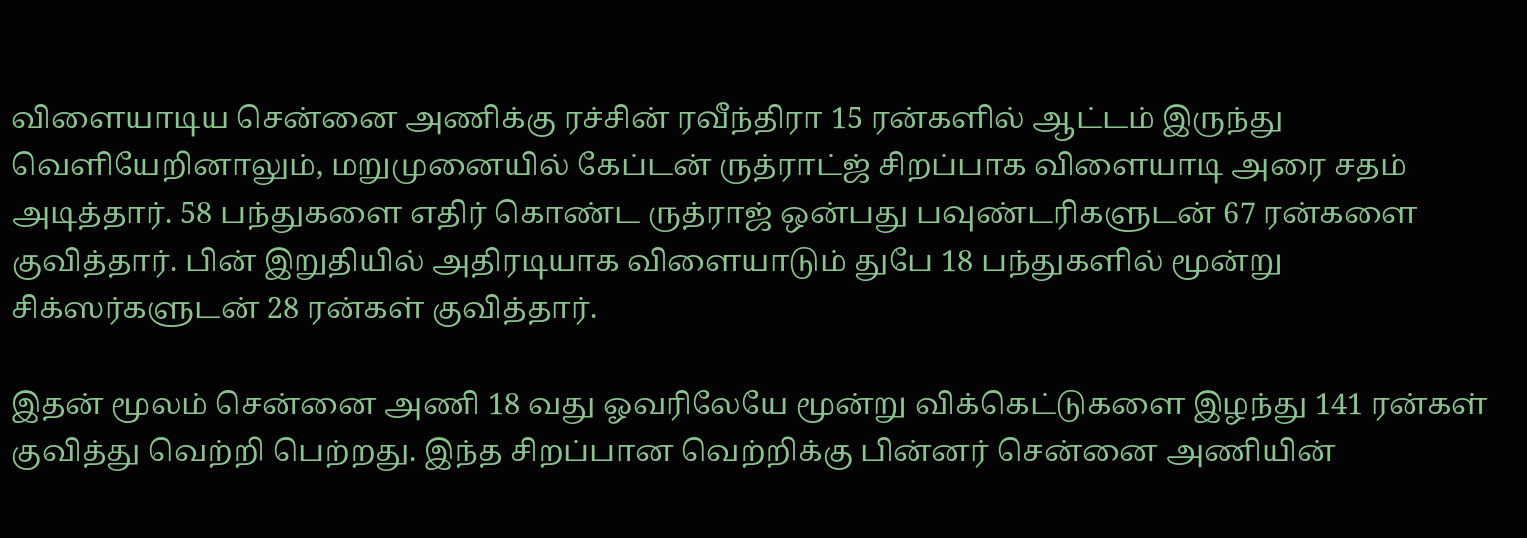விளையாடிய சென்னை அணிக்கு ரச்சின் ரவீந்திரா 15 ரன்களில் ஆட்டம் இருந்து வெளியேறினாலும், மறுமுனையில் கேப்டன் ருத்ராட்ஜ் சிறப்பாக விளையாடி அரை சதம் அடித்தார். 58 பந்துகளை எதிர் கொண்ட ருத்ராஜ் ஒன்பது பவுண்டரிகளுடன் 67 ரன்களை குவித்தார். பின் இறுதியில் அதிரடியாக விளையாடும் துபே 18 பந்துகளில் மூன்று சிக்ஸர்களுடன் 28 ரன்கள் குவித்தார்.

இதன் மூலம் சென்னை அணி 18 வது ஓவரிலேயே மூன்று விக்கெட்டுகளை இழந்து 141 ரன்கள் குவித்து வெற்றி பெற்றது. இந்த சிறப்பான வெற்றிக்கு பின்னர் சென்னை அணியின்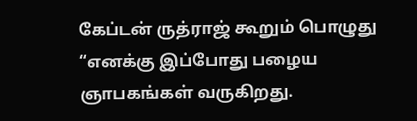கேப்டன் ருத்ராஜ் கூறும் பொழுது
“எனக்கு இப்போது பழைய ஞாபகங்கள் வருகிறது.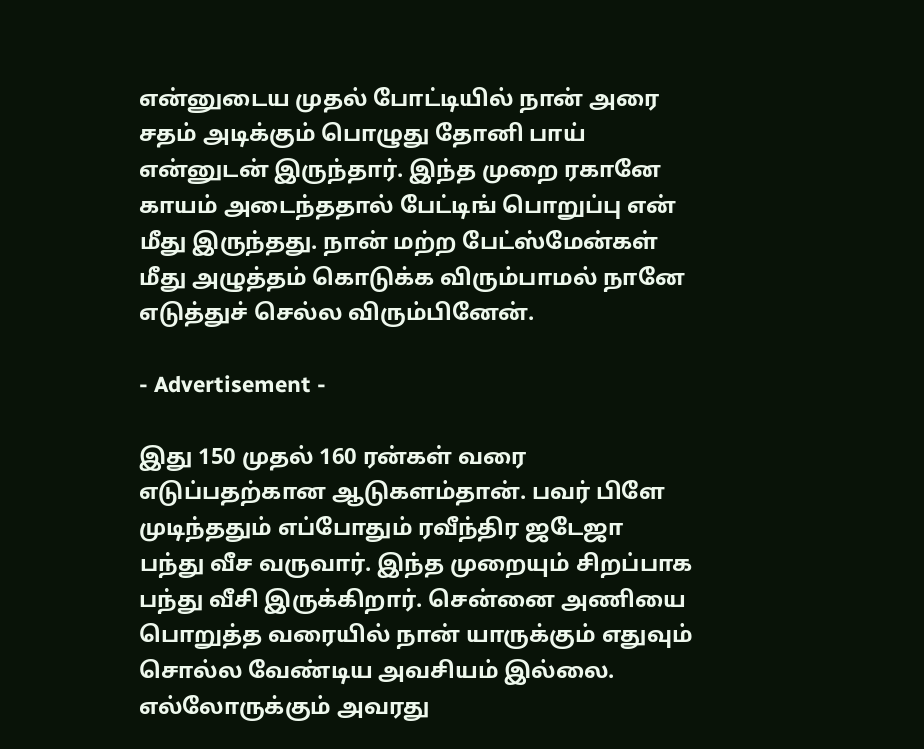என்னுடைய முதல் போட்டியில் நான் அரை சதம் அடிக்கும் பொழுது தோனி பாய் என்னுடன் இருந்தார். இந்த முறை ரகானே காயம் அடைந்ததால் பேட்டிங் பொறுப்பு என் மீது இருந்தது. நான் மற்ற பேட்ஸ்மேன்கள் மீது அழுத்தம் கொடுக்க விரும்பாமல் நானே எடுத்துச் செல்ல விரும்பினேன்.

- Advertisement -

இது 150 முதல் 160 ரன்கள் வரை எடுப்பதற்கான ஆடுகளம்தான். பவர் பிளே முடிந்ததும் எப்போதும் ரவீந்திர ஜடேஜா பந்து வீச வருவார். இந்த முறையும் சிறப்பாக பந்து வீசி இருக்கிறார். சென்னை அணியை பொறுத்த வரையில் நான் யாருக்கும் எதுவும் சொல்ல வேண்டிய அவசியம் இல்லை. எல்லோருக்கும் அவரது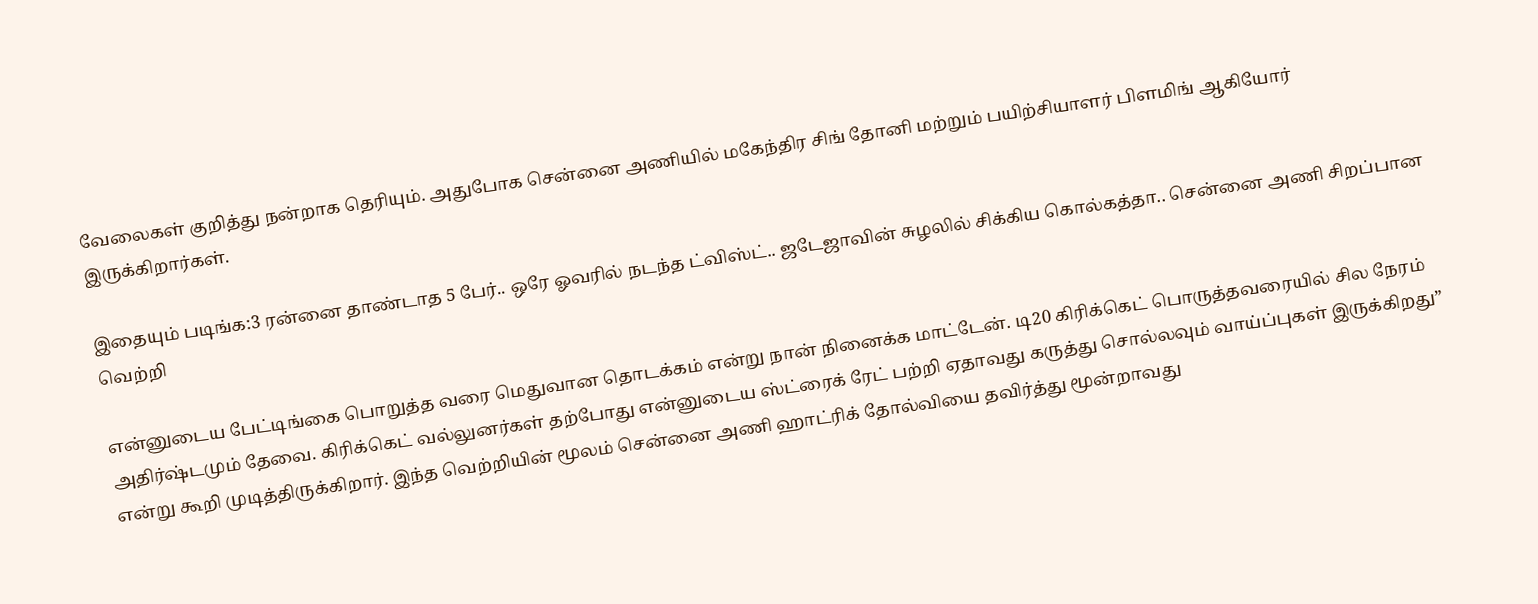வேலைகள் குறித்து நன்றாக தெரியும். அதுபோக சென்னை அணியில் மகேந்திர சிங் தோனி மற்றும் பயிற்சியாளர் பிளமிங் ஆகியோர் இருக்கிறார்கள்.

இதையும் படிங்க:3 ரன்னை தாண்டாத 5 பேர்.. ஒரே ஓவரில் நடந்த ட்விஸ்ட்.. ஜடேஜாவின் சுழலில் சிக்கிய கொல்கத்தா.. சென்னை அணி சிறப்பான வெற்றி

என்னுடைய பேட்டிங்கை பொறுத்த வரை மெதுவான தொடக்கம் என்று நான் நினைக்க மாட்டேன். டி20 கிரிக்கெட் பொருத்தவரையில் சில நேரம் அதிர்ஷ்டமும் தேவை. கிரிக்கெட் வல்லுனர்கள் தற்போது என்னுடைய ஸ்ட்ரைக் ரேட் பற்றி ஏதாவது கருத்து சொல்லவும் வாய்ப்புகள் இருக்கிறது” என்று கூறி முடித்திருக்கிறார். இந்த வெற்றியின் மூலம் சென்னை அணி ஹாட்ரிக் தோல்வியை தவிர்த்து மூன்றாவது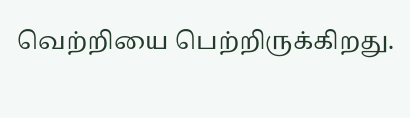வெற்றியை பெற்றிருக்கிறது.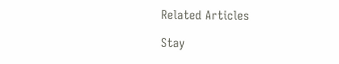Related Articles

Stay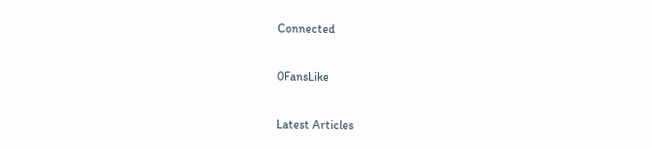Connected

0FansLike

Latest Articles